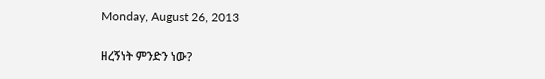Monday, August 26, 2013

ዘረኝነት ምንድን ነው?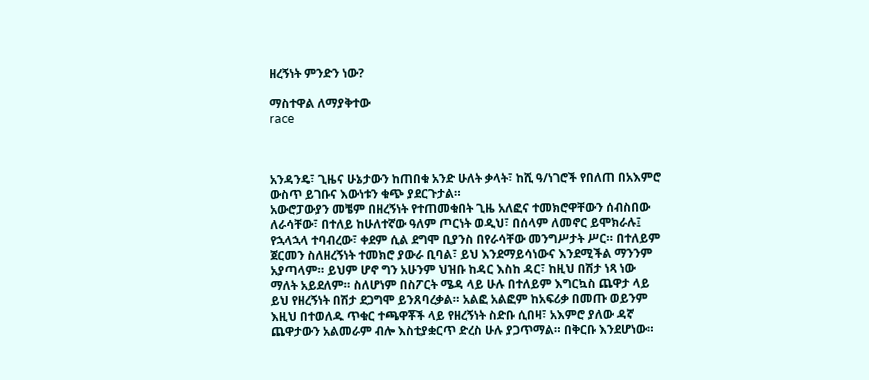ዘረኝነት ምንድን ነው?

ማስተዋል ለማያቅተው
race



አንዳንዴ፣ ጊዜና ሁኔታውን ከጠበቁ አንድ ሁለት ቃላት፣ ከሺ ዓ/ነገሮች የበለጠ በአእምሮ ውስጥ ይገቡና እውነቱን ቁጭ ያደርጉታል።
አውሮፓውያን መቼም በዘረኝነት የተጠመቁበት ጊዜ አለፎና ተመክሮዋቸውን ሰብስበው ለራሳቸው፣ በተለይ ከሁለተኛው ዓለም ጦርነት ወዲህ፣ በሰላም ለመኖር ይሞክራሉ፤ የኋላኋላ ተባብረው፣ ቀደም ሲል ደግሞ ቢያንስ በየራሳቸው መንግሥታት ሥር። በተለይም ጀርመን ስለዘረኝነት ተመክሮ ያውራ ቢባል፣ ይህ እንደማይሳነውና እንደሚችል ማንንም አያጣላም። ይህም ሆኖ ግን አሁንም ህዝቡ ከዳር እስከ ዳር፣ ከዚህ በሽታ ነጻ ነው ማለት አይደለም። ስለሆነም በስፖርት ሜዳ ላይ ሁሉ በተለይም እግርኳስ ጨዋታ ላይ ይህ የዘረኝነት በሽታ ደጋግሞ ይንጸባረቃል። አልፎ አልፎም ከአፍሪቃ በመጡ ወይንም እዚህ በተወለዱ ጥቁር ተጫዋቾች ላይ የዘረኝነት ስድቡ ሲበዛ፣ አእምሮ ያለው ዳኛ ጨዋታውን አልመራም ብሎ እስቲያቋርጥ ድረስ ሁሉ ያጋጥማል። በቅርቡ እንደሆነው።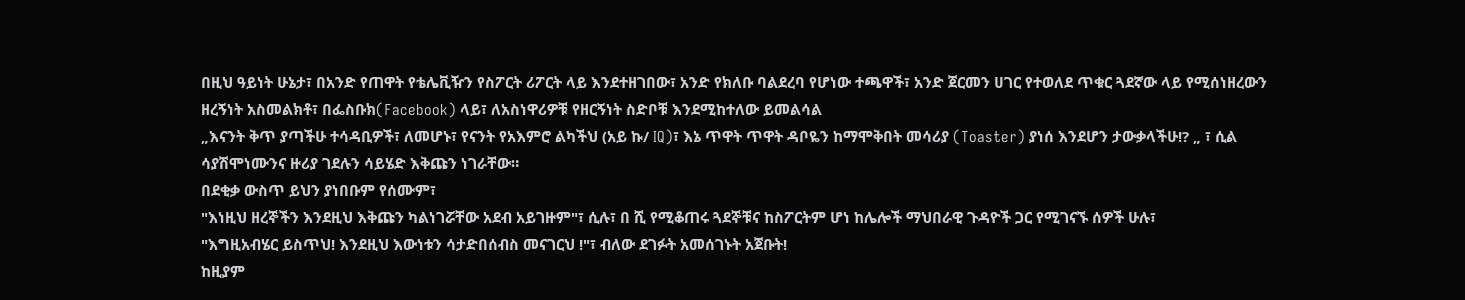በዚህ ዓይነት ሁኔታ፣ በአንድ የጠዋት የቴሌቪዥን የስፖርት ሪፖርት ላይ እንደተዘገበው፣ አንድ የክለቡ ባልደረባ የሆነው ተጫዋች፣ አንድ ጀርመን ሀገር የተወለደ ጥቁር ጓደኛው ላይ የሚሰነዘረውን ዘረኝነት አስመልክቶ፣ በፌስቡክ(Facebook) ላይ፣ ለአስነዋሪዎቹ የዘርኝነት ስድቦቹ እንደሚከተለው ይመልሳል
„እናንት ቅጥ ያጣችሁ ተሳዳቢዎች፣ ለመሆኑ፣ የናንት የአእምሮ ልካችህ (አይ ኩ/ IQ)፣ እኔ ጥዋት ጥዋት ዳቦዬን ከማሞቅበት መሳሪያ (Toaster) ያነሰ እንደሆን ታውቃላችሁ!? „ ፣ ሲል ሳያሽሞነሙንና ዙሪያ ገደሉን ሳይሄድ እቅጩን ነገራቸው።
በደቂቃ ውስጥ ይህን ያነበቡም የሰሙም፣
"እነዚህ ዘረኞችን እንደዚህ እቅጩን ካልነገሯቸው አደብ አይገዙም"፣ ሲሉ፣ በ ሺ የሚቆጠሩ ጓደኞቹና ከስፖርትም ሆነ ከሌሎች ማህበራዊ ጉዳዮች ጋር የሚገናኙ ሰዎች ሁሉ፣
"እግዚአብሄር ይስጥህ! እንደዚህ እውነቱን ሳታድበሰብስ መናገርህ !"፣ ብለው ደገፉት አመሰገኑት አጀቡት!
ከዚያም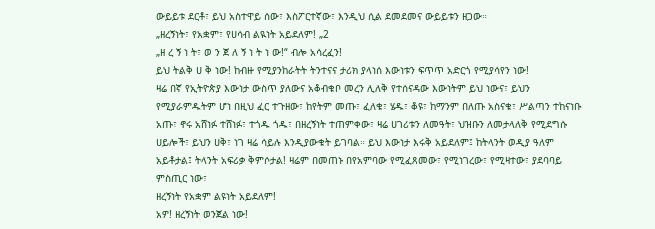ውይይቱ ደርቶ፣ ይህ አስተዋይ ሰው፣ እስፖርተኛው፣ እንዲህ ሲል ደመደመና ውይይቱን ዘጋው።
„ዘረኝነት፣ የአቋም፣ የሀሳብ ልዪነት አይደለም! „2
„ዘ ረ ኝ ነ ት፣ ወ ን ጀ ለ ኝ ነ ት ነ ው!“ ብሎ አሳረፈን!
ይህ ትልቅ ሀ ቅ ነው! ከብዙ የሚያንከራትት ትንተናና ታሪክ ያላነሰ እውነቱን ፍጥጥ አድርጎ የሚያሳየን ነው!
ዛሬ በኛ የኢትዮጵያ እውነታ ውስጥ ያለውና አቆብቁቦ መረን ሊለቅ የተሰናዳው እውነትም ይህ ነውና፣ ይህን የሚያራምዱትም ሆነ በዚህ ፈር ተጉዘው፣ ከየትም መጡ፣ ፈለቁ፣ ሄዱ፣ ቆዩ፣ ከማንም በለጡ አስናቁ፣ ሥልጣን ተከናነቡ አጡ፣ ኖሩ አሸነፉ ተሸነፉ፣ ተጎዱ ጎዱ፣ በዘረኝነት ተጠምቀው፣ ዛሬ ሀገሪቱን ለመዓት፣ ህዝቡን ለመታላለቅ የሚደግሱ ሀይሎች፣ ይህን ሀቅ፣ ነገ ዛሬ ሳይሉ እንዲያውቁት ይገባል። ይህ እውነታ እሩቅ አይደለም፤ ከትላንት ወዲያ ዓለም አይቶታል፤ ትላንት አፍሪቃ ቅምሶታል! ዛሬም በመጠኑ በየአምባው የሚፈጸመው፣ የሚነገረው፣ የሚዛተው፣ ያደባባይ ምስጢር ነው፣
ዘረኝነት የአቋም ልዩነት አይደለም!
አዎ! ዘረኝነት ወንጀል ነው!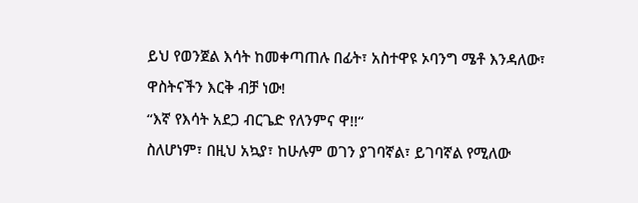ይህ የወንጀል እሳት ከመቀጣጠሉ በፊት፣ አስተዋዩ ኦባንግ ሜቶ እንዳለው፣
ዋስትናችን እርቅ ብቻ ነው!
“እኛ የእሳት አደጋ ብርጌድ የለንምና ዋ!!‘‘
ስለሆነም፣ በዚህ አኳያ፣ ከሁሉም ወገን ያገባኛል፣ ይገባኛል የሚለው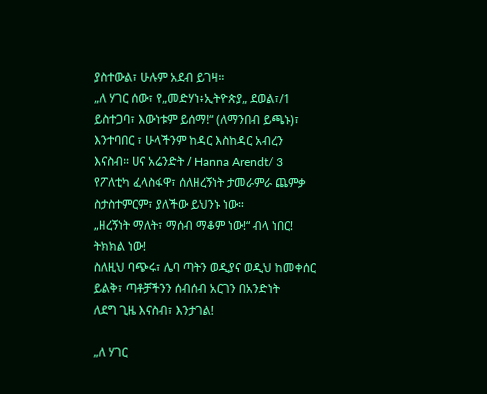ያስተውል፣ ሁሉም አደብ ይገዛ።
„ለ ሃገር ሰው፣ የ„መድሃነ፥ኢትዮጵያ„ ደወል፣/1 ይስተጋባ፣ እውነቱም ይሰማ!“ (ለማንበብ ይጫኑ)፣
እንተባበር ፣ ሁላችንም ከዳር እስከዳር አብረን እናስብ። ሀና አሬንድት / Hanna Arendt/ 3 የፖለቲካ ፈላስፋዋ፣ ሰለዘረኝነት ታመራምራ ጨምቃ ስታስተምርም፣ ያለችው ይህንኑ ነው።
„ዘረኝነት ማለት፣ ማሰብ ማቆም ነው!“ ብላ ነበር! ትክክል ነው!
ስለዚህ ባጭሩ፣ ሌባ ጣትን ወዲያና ወዲህ ከመቀሰር ይልቅ፣ ጣቶቻችንን ሰብሰብ አርገን በአንድነት
ለደግ ጊዜ እናስብ፣ እንታገል!

„ለ ሃገር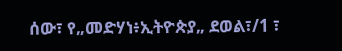ሰው፣ የ„መድሃነ፥ኢትዮጵያ„ ደወል፣/1 ፣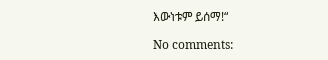እውነቱም ይሰማ!“

No comments: